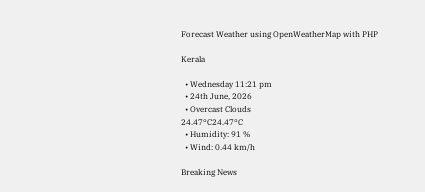Forecast Weather using OpenWeatherMap with PHP

Kerala

  • Wednesday 11:21 pm
  • 24th June, 2026
  • Overcast Clouds
24.47°C24.47°C
  • Humidity: 91 %
  • Wind: 0.44 km/h

Breaking News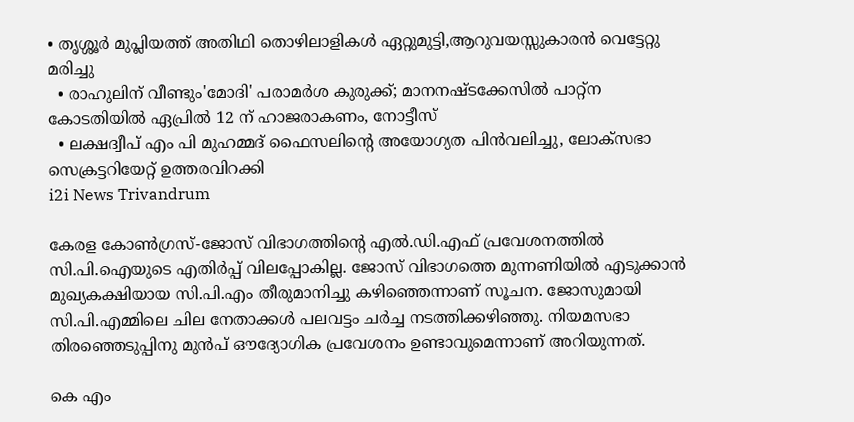• തൃശ്ശൂർ മുപ്ലിയത്ത് അതിഥി തൊഴിലാളികൾ ഏറ്റുമുട്ടി,ആറുവയസ്സുകാരൻ വെട്ടേറ്റു മരിച്ചു
  • രാഹുലിന് വീണ്ടും'മോദി' പരാമര്‍ശ കുരുക്ക്; മാനനഷ്ടക്കേസിൽ പാറ്റ്ന കോടതിയിൽ ഏപ്രിൽ 12 ന് ഹാജരാകണം, നോട്ടീസ്
  • ലക്ഷദ്വീപ് എം പി മുഹമ്മദ് ഫൈസലിൻ്റെ അയോഗ്യത പിൻവലിച്ചു, ലോക്സഭാ  സെക്രട്ടറിയേറ്റ് ഉത്തരവിറക്കി
i2i News Trivandrum

കേരള കോണ്‍ഗ്രസ്-ജോസ് വിഭാഗത്തിന്റെ എല്‍.ഡ‌ി.എഫ് പ്രവേശനത്തില്‍ സി.പി.ഐയുടെ എതിര്‍പ്പ് വിലപ്പോകില്ല. ജോസ് വിഭാഗത്തെ മുന്നണിയില്‍ എടുക്കാന്‍ മുഖ്യകക്ഷിയായ സി.പി.എം തീരുമാനിച്ചു കഴിഞ്ഞെന്നാണ് സൂചന. ജോസുമായി സി.പി.എമ്മിലെ ചില നേതാക്കള്‍ പലവട്ടം ചര്‍ച്ച നടത്തിക്കഴിഞ്ഞു. നിയമസഭാ തിരഞ്ഞെടുപ്പിനു മുൻപ് ഔദ്യോഗിക പ്രവേശനം ഉണ്ടാവുമെന്നാണ് അറിയുന്നത്.

കെ എം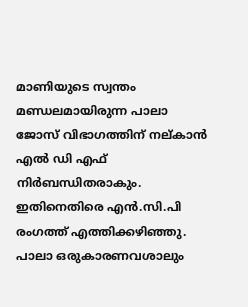മാണിയുടെ സ്വന്തം മണ്ഡലമായിരുന്ന പാലാ ജോസ് വിഭാഗത്തിന് നല്കാൻ എൽ ഡി എഫ് നിർബന്ധിതരാകും. ഇതിനെതിരെ എന്‍.സി.പി രംഗത്ത് എത്തിക്കഴിഞ്ഞു. പാലാ ഒരുകാരണവശാലും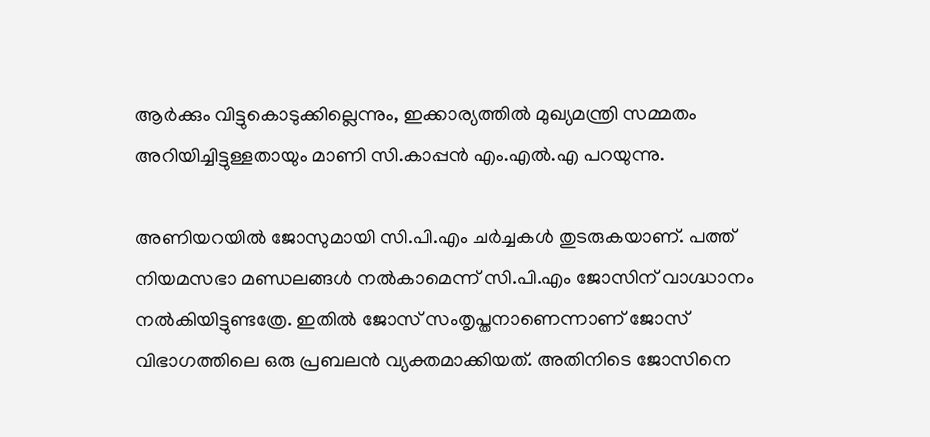ആര്‍ക്കും വിട്ടുകൊടുക്കില്ലെന്നും, ഇക്കാര്യത്തില്‍ മുഖ്യമന്ത്രി സമ്മതം അറിയിച്ചിട്ടുള്ളതായും മാണി സി.കാപ്പന്‍ എം.എല്‍.എ പറയുന്നു.

അണിയറയില്‍ ജോസുമായി സി.പി.എം ചര്‍ച്ചകള്‍ തുടരുകയാണ്. പത്ത് നിയമസഭാ മണ്ഡലങ്ങള്‍ നല്‍കാമെന്ന് സി.പി.എം ജോസിന് വാഗ്ദ്ധാനം നല്‍കിയിട്ടുണ്ടത്രേ. ഇതില്‍ ജോസ് സംതൃപ്തനാണെന്നാണ് ജോസ് വിഭാഗത്തിലെ ഒരു പ്രബലന്‍ വ്യക്തമാക്കിയത്. അതിനിടെ ജോസിനെ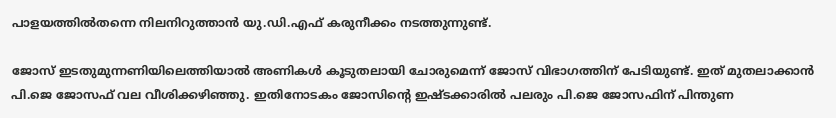പാളയത്തില്‍തന്നെ നിലനിറുത്താന്‍ യു.ഡി.എഫ് കരുനീക്കം നടത്തുന്നുണ്ട്.

ജോസ് ഇടതുമുന്നണിയിലെത്തിയാല്‍ അണികള്‍ കൂടുതലായി ചോരുമെന്ന് ജോസ് വിഭാഗത്തിന് പേടിയുണ്ട്. ഇത് മുതലാക്കാന്‍ പി.ജെ ജോസഫ് വല വീശിക്കഴിഞ്ഞു. ഇതിനോടകം ജോസിന്റെ ഇഷ്ടക്കാരില്‍ പലരും പി.ജെ ജോസഫിന് പിന്തുണ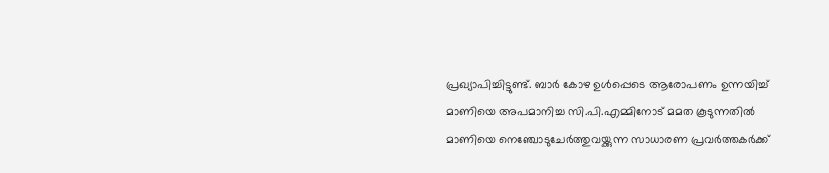പ്രഖ്യാപിച്ചിട്ടുണ്ട്. ബാര്‍ കോഴ ഉള്‍പ്പെടെ ആരോപണം ഉന്നയിച്ച്‌ മാണിയെ അപമാനിച്ച സി.പി.എമ്മിനോട് മമത കൂടുന്നതില്‍ മാണിയെ നെഞ്ചോടുചേര്‍ത്തുവയ്ക്കുന്ന സാധാരണ പ്രവര്‍ത്തകര്‍ക്ക്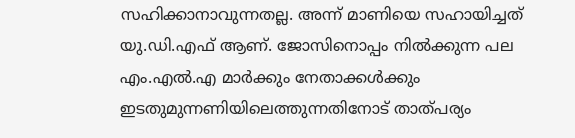സഹിക്കാനാവുന്നതല്ല. അന്ന് മാണിയെ സഹായിച്ചത് യു.ഡി.എഫ് ആണ്. ജോസിനൊപ്പം നില്‍ക്കുന്ന പല എം.എല്‍.എ മാര്‍ക്കും നേതാക്കള്‍ക്കും ഇടതുമുന്നണിയിലെത്തുന്നതിനോട് താത്പര്യം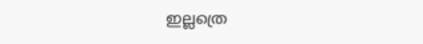ഇല്ലത്രെ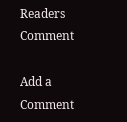Readers Comment

Add a Comment